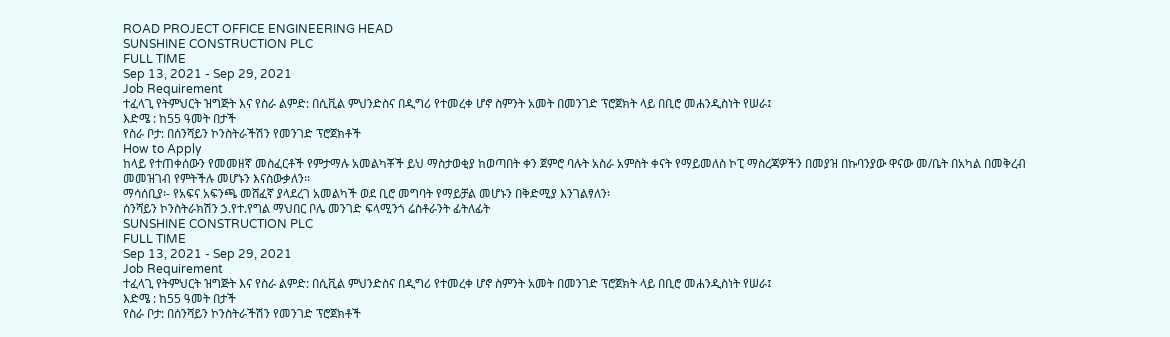ROAD PROJECT OFFICE ENGINEERING HEAD
SUNSHINE CONSTRUCTION PLC
FULL TIME
Sep 13, 2021 - Sep 29, 2021
Job Requirement
ተፈላጊ የትምህርት ዝግጅት እና የስራ ልምድ: በሲቪል ምህንድስና በዲግሪ የተመረቀ ሆኖ ስምንት አመት በመንገድ ፕሮጀክት ላይ በቢሮ መሐንዲስነት የሠራ፤
እድሜ : ከ55 ዓመት በታች
የስራ ቦታ: በሰንሻይን ኮንስትራችሽን የመንገድ ፕሮጀክቶች
How to Apply
ከላይ የተጠቀሰውን የመመዘኛ መስፈርቶች የምታማሉ አመልካቾች ይህ ማስታወቂያ ከወጣበት ቀን ጀምሮ ባሉት አስራ አምስት ቀናት የማይመለስ ኮፒ ማስረጃዎችን በመያዝ በኩባንያው ዋናው መ/ቤት በአካል በመቅረብ መመዝገብ የምትችሉ መሆኑን እናስውቃለን፡፡
ማሳሰቢያ፡- የአፍና አፍንጫ መሸፈኛ ያላደረገ አመልካች ወደ ቢሮ መግባት የማይቻል መሆኑን በቅድሚያ እንገልፃለን፡
ሰንሻይን ኮንስትራክሽን ኃ.የተ.የግል ማህበር ቦሌ መንገድ ፍላሚንጎ ሬስቶራንት ፊትለፊት
SUNSHINE CONSTRUCTION PLC
FULL TIME
Sep 13, 2021 - Sep 29, 2021
Job Requirement
ተፈላጊ የትምህርት ዝግጅት እና የስራ ልምድ: በሲቪል ምህንድስና በዲግሪ የተመረቀ ሆኖ ስምንት አመት በመንገድ ፕሮጀክት ላይ በቢሮ መሐንዲስነት የሠራ፤
እድሜ : ከ55 ዓመት በታች
የስራ ቦታ: በሰንሻይን ኮንስትራችሽን የመንገድ ፕሮጀክቶች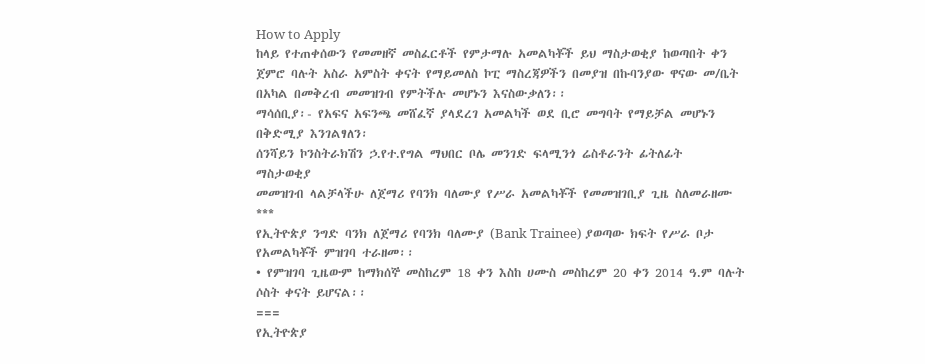How to Apply
ከላይ የተጠቀሰውን የመመዘኛ መስፈርቶች የምታማሉ አመልካቾች ይህ ማስታወቂያ ከወጣበት ቀን ጀምሮ ባሉት አስራ አምስት ቀናት የማይመለስ ኮፒ ማስረጃዎችን በመያዝ በኩባንያው ዋናው መ/ቤት በአካል በመቅረብ መመዝገብ የምትችሉ መሆኑን እናስውቃለን፡፡
ማሳሰቢያ፡- የአፍና አፍንጫ መሸፈኛ ያላደረገ አመልካች ወደ ቢሮ መግባት የማይቻል መሆኑን በቅድሚያ እንገልፃለን፡
ሰንሻይን ኮንስትራክሽን ኃ.የተ.የግል ማህበር ቦሌ መንገድ ፍላሚንጎ ሬስቶራንት ፊትለፊት
ማስታወቂያ
መመዝገብ ላልቻላችሁ ለጀማሪ የባንክ ባለሙያ የሥራ አመልካቾች የመመዝገቢያ ጊዜ ስለመራዘሙ
***
የኢትዮጵያ ንግድ ባንክ ለጀማሪ የባንክ ባለሙያ (Bank Trainee) ያወጣው ክፍት የሥራ ቦታ የአመልካቾች ምዝገባ ተራዘመ፡፡
• የምዝገባ ጊዜውም ከማክሰኞ መስከረም 18 ቀን እስከ ሀሙስ መስከረም 20 ቀን 2014 ዓ.ም ባሉት ሶስት ቀናት ይሆናል፡፡
===
የኢትዮጵያ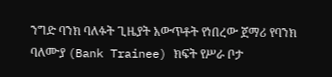ንግድ ባንክ ባለፉት ጊዜያት አውጥቶት የነበረው ጀማሪ የባንክ ባለሙያ (Bank Trainee) ክፍት የሥራ ቦታ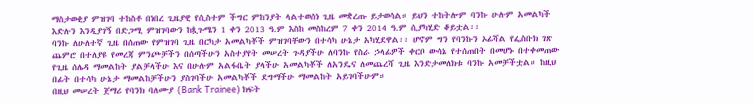ማስታወቂያ ምዝገባ ተከስቶ በነበረ ጊዜያዊ የሲስተም ችግር ምከንያት ላልተወሰነ ጊዜ መቋረጡ ይታወሳል። ይህን ተከትሎም ባንኩ ሁሉም አመልካች እድሉን እንዲያገኝ በድጋሚ ምዝገባውን ከጷጉሜን 1 ቀን 2013 ዓ.ም እስከ መስከረም 7 ቀን 2014 ዓ.ም ሲያካሂድ ቆይቷል፡፡
ባንኩ ለሁለተኛ ጊዜ በሰጠው የምዝገባ ጊዜ በርካታ አመልካቾች ምዝገባቸውን በተሳካ ሁኔታ አካሂደዋል፡፡ ሆኖም ግን የባንኩን ኦፊሻል የፌስቡክ ገጽ ጨምሮ በተለያዩ የመረጃ ምንጮቻችን በሰጣችሁን አስተያየት መሠረት ጉዳያችሁ ለባንኩ የስራ ኃላፊዎች ቀርቦ ውሳኔ የተሰጠበት በመሆኑ በተቀመጠው የጊዜ ሰሌዳ ማመልከት ያልቻላችሁ እና በሁሉም አልፋቤት ያላችሁ አመልካቾች ለአንዴና ለመጨረሻ ጊዜ እንድታመለክቱ ባንኩ አመቻችቷል። ከዚህ በፊት በተሳካ ሁኔታ ማመልከቻችሁን ያስገባችሁ አመልካቾች ደግማችሁ ማመልከት አይገባችሁም።
በዚህ መሠረት ጀማሪ የባንክ ባለሙያ (Bank Trainee) ክፍት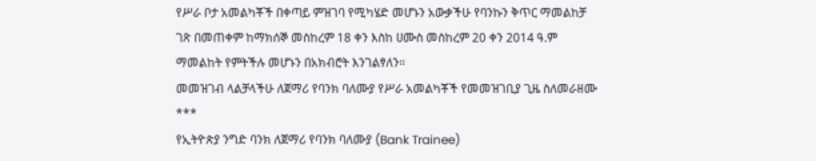የሥራ ቦታ አመልካቾች በቀጣይ ምዝገባ የሚካሄድ መሆኑን አውቃችሁ የባንኩን ቅጥር ማመልከቻ ገጽ በመጠቀም ከማክሰኞ መስከረም 18 ቀን እስከ ሀሙስ መስከረም 20 ቀን 2014 ዓ.ም ማመልከት የምትችሉ መሆኑን በአክብሮት እንገልፃለን፡፡
መመዝገብ ላልቻላችሁ ለጀማሪ የባንክ ባለሙያ የሥራ አመልካቾች የመመዝገቢያ ጊዜ ስለመራዘሙ
***
የኢትዮጵያ ንግድ ባንክ ለጀማሪ የባንክ ባለሙያ (Bank Trainee)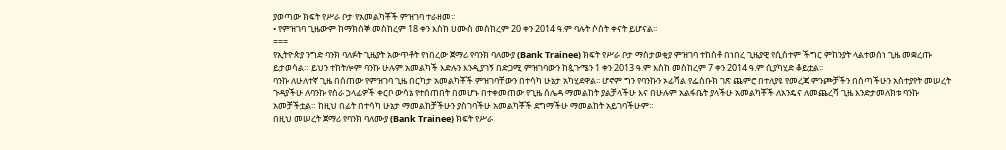ያወጣው ክፍት የሥራ ቦታ የአመልካቾች ምዝገባ ተራዘመ፡፡
• የምዝገባ ጊዜውም ከማክሰኞ መስከረም 18 ቀን እስከ ሀሙስ መስከረም 20 ቀን 2014 ዓ.ም ባሉት ሶስት ቀናት ይሆናል፡፡
===
የኢትዮጵያ ንግድ ባንክ ባለፉት ጊዜያት አውጥቶት የነበረው ጀማሪ የባንክ ባለሙያ (Bank Trainee) ክፍት የሥራ ቦታ ማስታወቂያ ምዝገባ ተከስቶ በነበረ ጊዜያዊ የሲስተም ችግር ምከንያት ላልተወሰነ ጊዜ መቋረጡ ይታወሳል። ይህን ተከትሎም ባንኩ ሁሉም አመልካች እድሉን እንዲያገኝ በድጋሚ ምዝገባውን ከጷጉሜን 1 ቀን 2013 ዓ.ም እስከ መስከረም 7 ቀን 2014 ዓ.ም ሲያካሂድ ቆይቷል፡፡
ባንኩ ለሁለተኛ ጊዜ በሰጠው የምዝገባ ጊዜ በርካታ አመልካቾች ምዝገባቸውን በተሳካ ሁኔታ አካሂደዋል፡፡ ሆኖም ግን የባንኩን ኦፊሻል የፌስቡክ ገጽ ጨምሮ በተለያዩ የመረጃ ምንጮቻችን በሰጣችሁን አስተያየት መሠረት ጉዳያችሁ ለባንኩ የስራ ኃላፊዎች ቀርቦ ውሳኔ የተሰጠበት በመሆኑ በተቀመጠው የጊዜ ሰሌዳ ማመልከት ያልቻላችሁ እና በሁሉም አልፋቤት ያላችሁ አመልካቾች ለአንዴና ለመጨረሻ ጊዜ እንድታመለክቱ ባንኩ አመቻችቷል። ከዚህ በፊት በተሳካ ሁኔታ ማመልከቻችሁን ያስገባችሁ አመልካቾች ደግማችሁ ማመልከት አይገባችሁም።
በዚህ መሠረት ጀማሪ የባንክ ባለሙያ (Bank Trainee) ክፍት የሥራ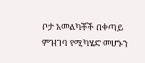ቦታ አመልካቾች በቀጣይ ምዝገባ የሚካሄድ መሆኑን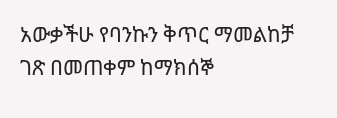አውቃችሁ የባንኩን ቅጥር ማመልከቻ ገጽ በመጠቀም ከማክሰኞ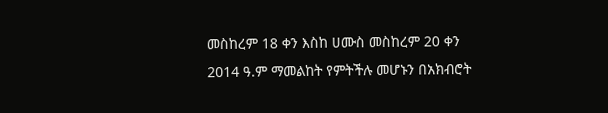መስከረም 18 ቀን እስከ ሀሙስ መስከረም 20 ቀን 2014 ዓ.ም ማመልከት የምትችሉ መሆኑን በአክብሮት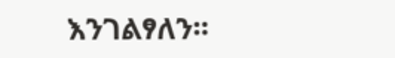እንገልፃለን፡፡